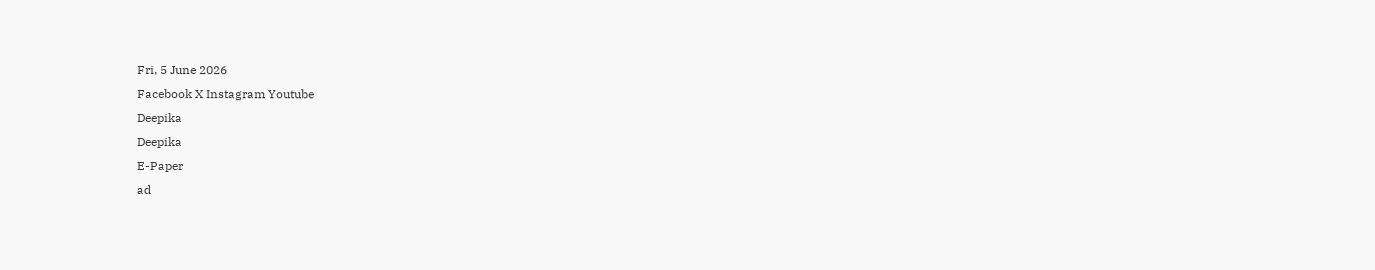Fri, 5 June 2026
Facebook X Instagram Youtube
Deepika
Deepika
E-Paper
ad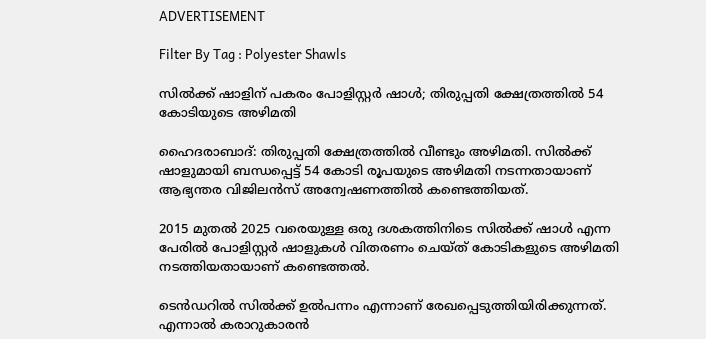ADVERTISEMENT

Filter By Tag : Polyester Shawls

സിൽക്ക് ഷാളിന് പകരം പോളിസ്റ്റർ ഷാൾ; തിരുപ്പതി ക്ഷേത്രത്തില്‍ 54 കോടിയുടെ അഴിമതി

ഹൈദരാബാദ്: തിരുപ്പതി ക്ഷേത്രത്തില്‍ വീണ്ടും അഴിമതി. സില്‍ക്ക് ഷാളുമായി ബന്ധപ്പെട്ട് 54 കോടി രൂപയുടെ അഴിമതി നടന്നതായാണ് ആഭ്യന്തര വിജിലന്‍സ് അന്വേഷണത്തില്‍ കണ്ടെത്തിയത്.

2015 മുതല്‍ 2025 വരെയുള്ള ഒരു ദശകത്തിനിടെ സില്‍ക്ക് ഷാള്‍ എന്ന പേരില്‍ പോളിസ്റ്റര്‍ ഷാളുകള്‍ വിതരണം ചെയ്ത് കോടികളുടെ അഴിമതി നടത്തിയതായാണ് കണ്ടെത്തല്‍.

ടെന്‍ഡറില്‍ സില്‍ക്ക് ഉല്‍പന്നം എന്നാണ് രേഖപ്പെടുത്തിയിരിക്കുന്നത്. എന്നാല്‍ കരാറുകാരന്‍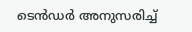ടെന്‍ഡര്‍ അനുസരിച്ച്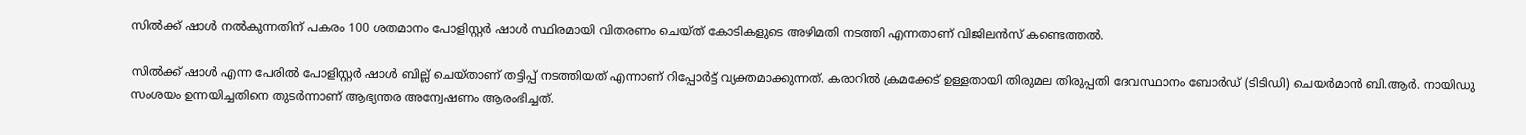സില്‍ക്ക് ഷാള്‍ നല്‍കുന്നതിന് പകരം 100 ശതമാനം പോളിസ്റ്റര്‍ ഷാള്‍ സ്ഥിരമായി വിതരണം ചെയ്ത് കോടികളുടെ അഴിമതി നടത്തി എന്നതാണ് വിജിലന്‍സ് കണ്ടെത്തല്‍.

സില്‍ക്ക് ഷാള്‍ എന്ന പേരില്‍ പോളിസ്റ്റര്‍ ഷാള്‍ ബില്ല് ചെയ്താണ് തട്ടിപ്പ് നടത്തിയത് എന്നാണ് റിപ്പോര്‍ട്ട് വ്യക്തമാക്കുന്നത്. കരാറില്‍ ക്രമക്കേട് ഉള്ളതായി തിരുമല തിരുപ്പതി ദേവസ്ഥാനം ബോര്‍ഡ് (ടിടിഡി) ചെയര്‍മാന്‍ ബി.ആര്‍. നായിഡു സംശയം ഉന്നയിച്ചതിനെ തുടര്‍ന്നാണ് ആഭ്യന്തര അന്വേഷണം ആരംഭിച്ചത്.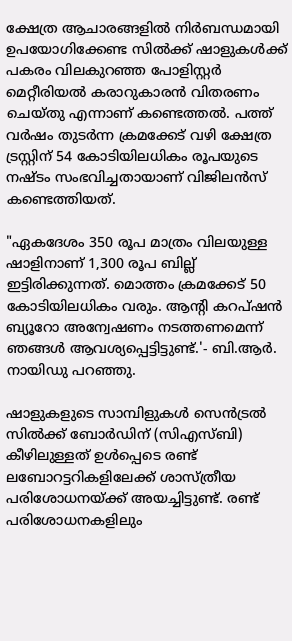ക്ഷേത്ര ആചാരങ്ങളില്‍ നിര്‍ബന്ധമായി ഉപയോഗിക്കേണ്ട സില്‍ക്ക് ഷാളുകള്‍ക്ക് പകരം വിലകുറഞ്ഞ പോളിസ്റ്റര്‍ മെറ്റീരിയല്‍ കരാറുകാരന്‍ വിതരണം ചെയ്തു എന്നാണ് കണ്ടെത്തല്‍. പത്ത് വര്‍ഷം തുടര്‍ന്ന ക്രമക്കേട് വഴി ക്ഷേത്ര ട്രസ്റ്റിന് 54 കോടിയിലധികം രൂപയുടെ നഷ്ടം സംഭവിച്ചതായാണ് വിജിലന്‍സ് കണ്ടെത്തിയത്.

"ഏകദേശം 350 രൂപ മാത്രം വിലയുള്ള ഷാളിനാണ് 1,300 രൂപ ബില്ല് ഇട്ടിരിക്കുന്നത്. മൊത്തം ക്രമക്കേട് 50 കോടിയിലധികം വരും. ആന്‍റി കറപ്ഷന്‍ ബ്യൂറോ അന്വേഷണം നടത്തണമെന്ന് ഞങ്ങള്‍ ആവശ്യപ്പെട്ടിട്ടുണ്ട്.'- ബി.ആര്‍. നായിഡു പറഞ്ഞു.

ഷാളുകളുടെ സാമ്പിളുകള്‍ സെന്‍ട്രല്‍ സില്‍ക്ക് ബോര്‍ഡിന് (സിഎസ്ബി) കീഴിലുള്ളത് ഉള്‍പ്പെടെ രണ്ട് ലബോറട്ടറികളിലേക്ക് ശാസ്ത്രീയ പരിശോധനയ്ക്ക് അയച്ചിട്ടുണ്ട്. രണ്ട് പരിശോധനകളിലും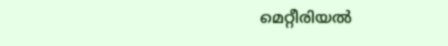മെറ്റീരിയല്‍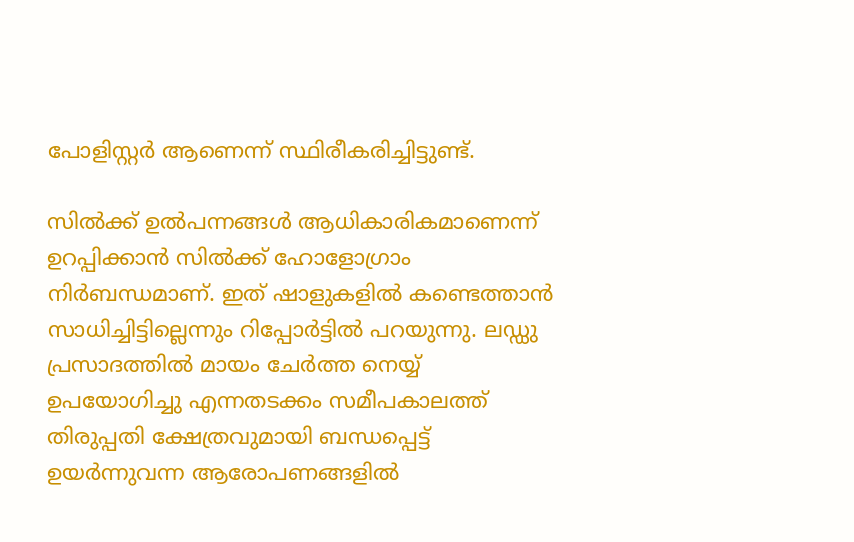പോളിസ്റ്റര്‍ ആണെന്ന് സ്ഥിരീകരിച്ചിട്ടുണ്ട്.

സില്‍ക്ക് ഉല്‍പന്നങ്ങള്‍ ആധികാരികമാണെന്ന് ഉറപ്പിക്കാന്‍ സില്‍ക്ക് ഹോളോഗ്രാം നിര്‍ബന്ധമാണ്. ഇത് ഷാളുകളില്‍ കണ്ടെത്താന്‍ സാധിച്ചിട്ടില്ലെന്നും റിപ്പോർട്ടിൽ പറയുന്നു. ലഡ്ഡു പ്രസാദത്തില്‍ മായം ചേര്‍ത്ത നെയ്യ് ഉപയോഗിച്ചു എന്നതടക്കം സമീപകാലത്ത് തിരുപ്പതി ക്ഷേത്രവുമായി ബന്ധപ്പെട്ട് ഉയര്‍ന്നുവന്ന ആരോപണങ്ങളില്‍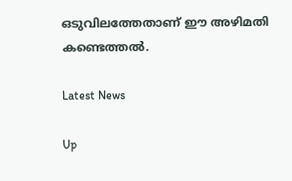ഒടുവിലത്തേതാണ് ഈ അഴിമതി കണ്ടെത്തല്‍.

Latest News

Up